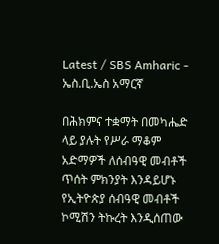Latest / SBS Amharic - ኤስ.ቢ.ኤስ አማርኛ

በሕክምና ተቋማት በመካሔድ ላይ ያሉት የሥራ ማቆም አድማዎች ለሰብዓዊ መብቶች ጥሰት ምክንያት እንዳይሆኑ የኢትዮጵያ ሰብዓዊ መብቶች ኮሚሽን ትኩረት እንዲሰጠው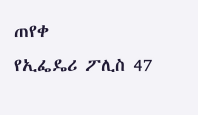ጠየቀ
የኢፌዴሪ ፖሊስ 47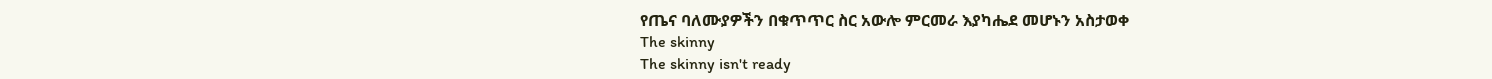የጤና ባለሙያዎችን በቁጥጥር ስር አውሎ ምርመራ እያካሔደ መሆኑን አስታወቀ
The skinny
The skinny isn't ready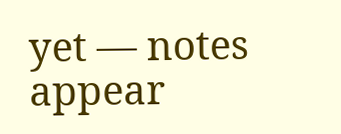yet — notes appear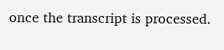once the transcript is processed.